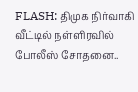FLASH: திமுக நிர்வாகி வீட்டில் நள்ளிரவில் போலீஸ் சோதனை..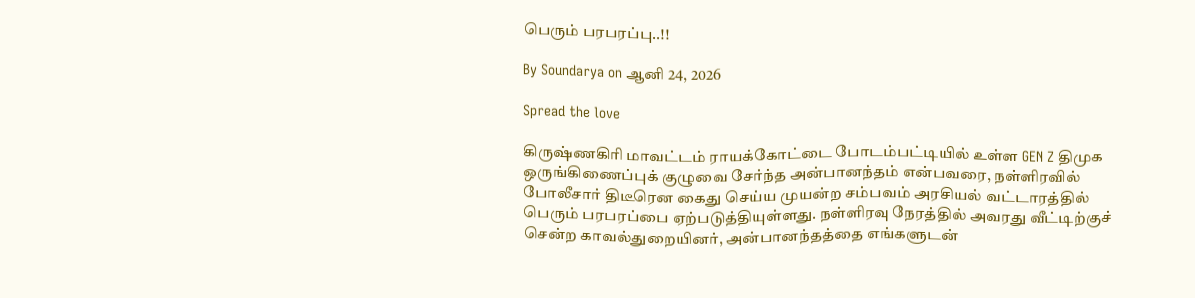பெரும் பரபரப்பு..!!

By Soundarya on ஆனி 24, 2026

Spread the love

கிருஷ்ணகிரி மாவட்டம் ராயக்கோட்டை போடம்பட்டியில் உள்ள GEN Z திமுக ஒருங்கிணைப்புக் குழுவை சேர்ந்த அன்பானந்தம் என்பவரை, நள்ளிரவில் போலீசார் திடீரென கைது செய்ய முயன்ற சம்பவம் அரசியல் வட்டாரத்தில் பெரும் பரபரப்பை ஏற்படுத்தியுள்ளது. நள்ளிரவு நேரத்தில் அவரது வீட்டிற்குச் சென்ற காவல்துறையினர், அன்பானந்தத்தை எங்களுடன்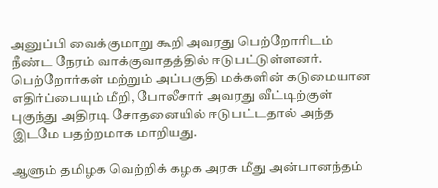அனுப்பி வைக்குமாறு கூறி அவரது பெற்றோரிடம் நீண்ட நேரம் வாக்குவாதத்தில் ஈடுபட்டுள்ளனர். பெற்றோர்கள் மற்றும் அப்பகுதி மக்களின் கடுமையான எதிர்ப்பையும் மீறி, போலீசார் அவரது வீட்டிற்குள் புகுந்து அதிரடி சோதனையில் ஈடுபட்டதால் அந்த இடமே பதற்றமாக மாறியது.

ஆளும் தமிழக வெற்றிக் கழக அரசு மீது அன்பானந்தம்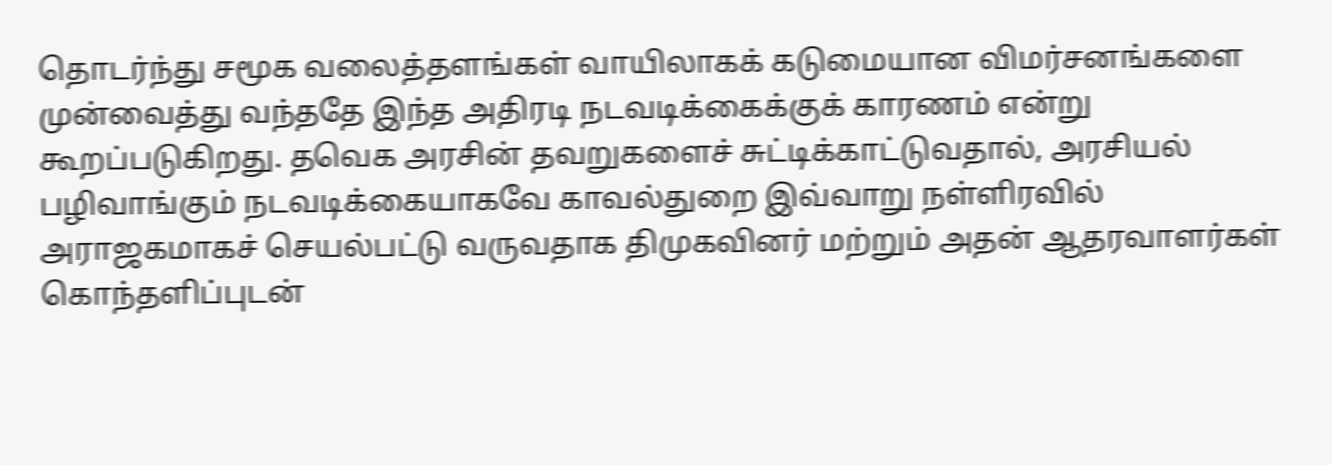தொடர்ந்து சமூக வலைத்தளங்கள் வாயிலாகக் கடுமையான விமர்சனங்களை முன்வைத்து வந்ததே இந்த அதிரடி நடவடிக்கைக்குக் காரணம் என்று கூறப்படுகிறது. தவெக அரசின் தவறுகளைச் சுட்டிக்காட்டுவதால், அரசியல் பழிவாங்கும் நடவடிக்கையாகவே காவல்துறை இவ்வாறு நள்ளிரவில் அராஜகமாகச் செயல்பட்டு வருவதாக திமுகவினர் மற்றும் அதன் ஆதரவாளர்கள் கொந்தளிப்புடன்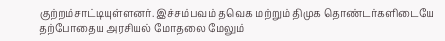குற்றம்சாட்டியுள்ளனர். இச்சம்பவம் தவெக மற்றும் திமுக தொண்டர்களிடையே தற்போதைய அரசியல் மோதலை மேலும்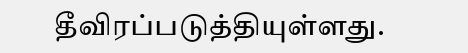தீவிரப்படுத்தியுள்ளது.